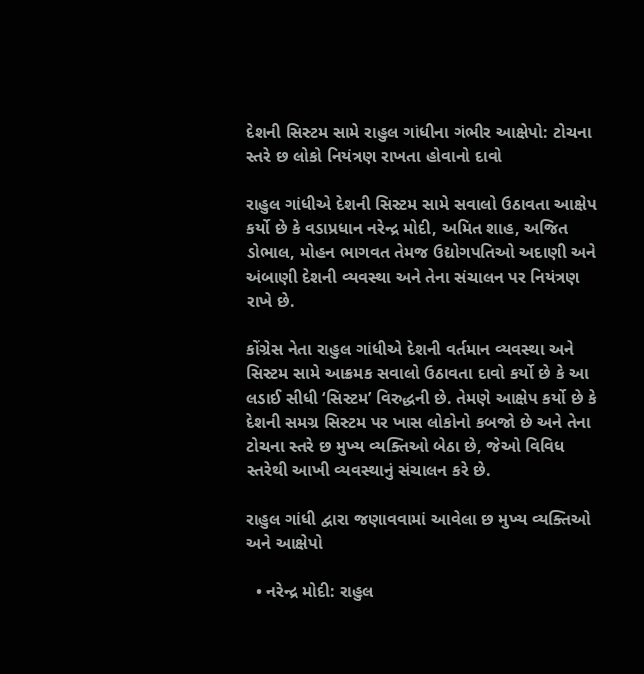દેશની સિસ્ટમ સામે રાહુલ ગાંધીના ગંભીર આક્ષેપો: ટોચના સ્તરે છ લોકો નિયંત્રણ રાખતા હોવાનો દાવો

રાહુલ ગાંધીએ દેશની સિસ્ટમ સામે સવાલો ઉઠાવતા આક્ષેપ કર્યો છે કે વડાપ્રધાન નરેન્દ્ર મોદી, અમિત શાહ, અજિત ડોભાલ, મોહન ભાગવત તેમજ ઉદ્યોગપતિઓ અદાણી અને અંબાણી દેશની વ્યવસ્થા અને તેના સંચાલન પર નિયંત્રણ રાખે છે.

કોંગ્રેસ નેતા રાહુલ ગાંધીએ દેશની વર્તમાન વ્યવસ્થા અને સિસ્ટમ સામે આક્રમક સવાલો ઉઠાવતા દાવો કર્યો છે કે આ લડાઈ સીધી ‘સિસ્ટમ’ વિરુદ્ધની છે. તેમણે આક્ષેપ કર્યો છે કે દેશની સમગ્ર સિસ્ટમ પર ખાસ લોકોનો કબજો છે અને તેના ટોચના સ્તરે છ મુખ્ય વ્યક્તિઓ બેઠા છે, જેઓ વિવિધ સ્તરેથી આખી વ્યવસ્થાનું સંચાલન કરે છે.

રાહુલ ગાંધી દ્વારા જણાવવામાં આવેલા છ મુખ્ય વ્યક્તિઓ અને આક્ષેપો

  • નરેન્દ્ર મોદી: રાહુલ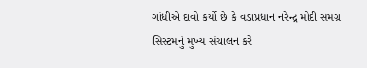ગાંધીએ દાવો કર્યો છે કે વડાપ્રધાન નરેન્દ્ર મોદી સમગ્ર સિસ્ટમનું મુખ્ય સંચાલન કરે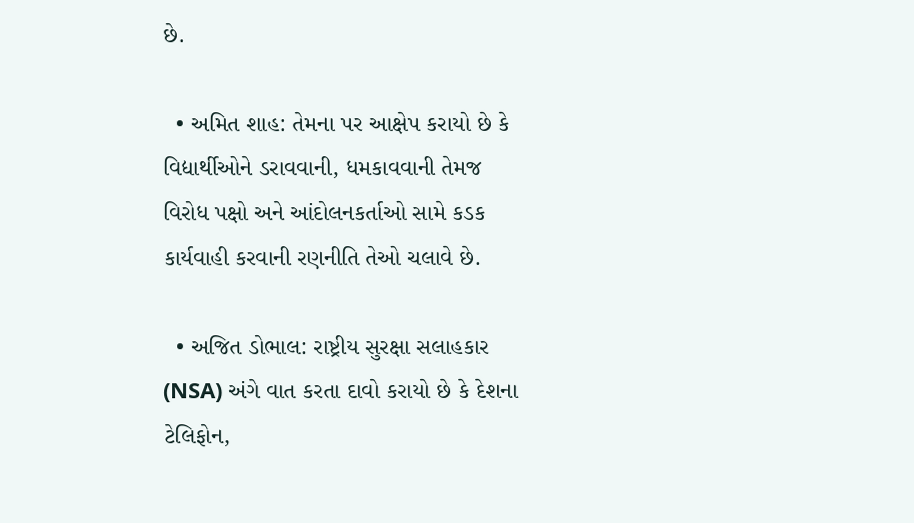છે.

  • અમિત શાહ: તેમના પર આક્ષેપ કરાયો છે કે વિદ્યાર્થીઓને ડરાવવાની, ધમકાવવાની તેમજ વિરોધ પક્ષો અને આંદોલનકર્તાઓ સામે કડક કાર્યવાહી કરવાની રણનીતિ તેઓ ચલાવે છે.

  • અજિત ડોભાલ: રાષ્ટ્રીય સુરક્ષા સલાહકાર (NSA) અંગે વાત કરતા દાવો કરાયો છે કે દેશના ટેલિફોન,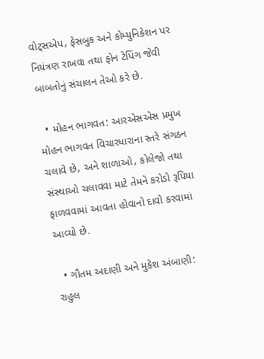વોટ્સએપ, ફેસબુક અને કોમ્યુનિકેશન પર નિયંત્રણ રાખવા તથા ફોન ટેપિંગ જેવી બાબતોનું સંચાલન તેઓ કરે છે.

  • મોહન ભાગવત: આરએસએસ પ્રમુખ મોહન ભાગવત વિચારધારાના સ્તરે સંગઠન ચલાવે છે, અને શાળાઓ, કોલેજો તથા સંસ્થાઓ ચલાવવા માટે તેમને કરોડો રૂપિયા ફાળવવામાં આવતા હોવાનો દાવો કરવામાં આવ્યો છે.

  • ગૌતમ અદાણી અને મુકેશ અંબાણી: રાહુલ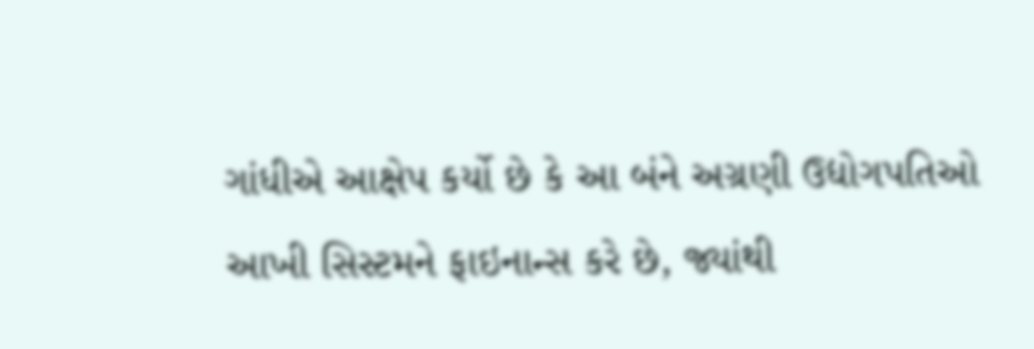ગાંધીએ આક્ષેપ કર્યો છે કે આ બંને અગ્રણી ઉદ્યોગપતિઓ આખી સિસ્ટમને ફાઇનાન્સ કરે છે, જ્યાંથી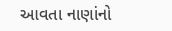આવતા નાણાંનો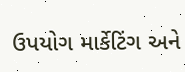ઉપયોગ માર્કેટિંગ અને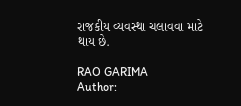રાજકીય વ્યવસ્થા ચલાવવા માટે થાય છે.

RAO GARIMA
Author: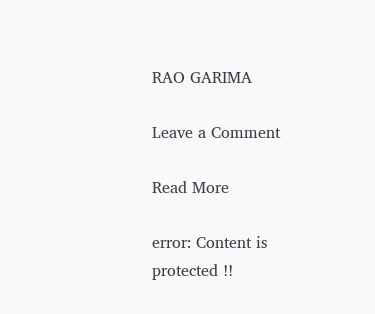RAO GARIMA

Leave a Comment

Read More

error: Content is protected !!